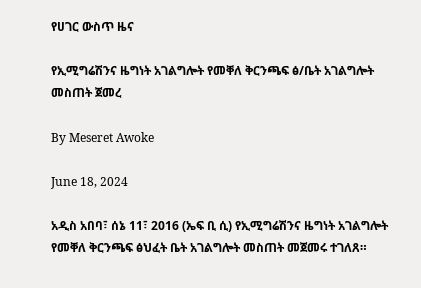የሀገር ውስጥ ዜና

የኢሚግሬሽንና ዜግነት አገልግሎት የመቐለ ቅርንጫፍ ፅ/ቤት አገልግሎት መስጠት ጀመረ

By Meseret Awoke

June 18, 2024

አዲስ አበባ፣ ሰኔ 11፣ 2016 (ኤፍ ቢ ሲ) የኢሚግሬሽንና ዜግነት አገልግሎት የመቐለ ቅርንጫፍ ፅህፈት ቤት አገልግሎት መስጠት መጀመሩ ተገለጸ።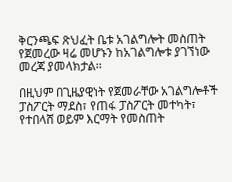ቅርንጫፍ ጽህፈት ቤቱ አገልግሎት መስጠት የጀመረው ዛሬ መሆኑን ከአገልግሎቱ ያገኘነው መረጃ ያመላክታል፡፡

በዚህም በጊዜያዊነት የጀመራቸው አገልግሎቶች ፓስፖርት ማደስ፣ የጠፋ ፓስፖርት መተካት፣ የተበላሸ ወይም እርማት የመስጠት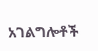አገልግሎቶች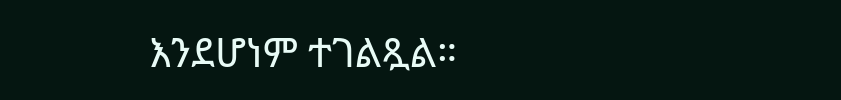እንደሆነም ተገልጿል።